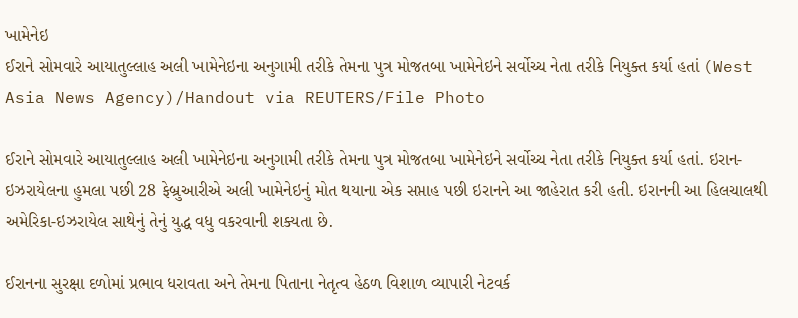ખામેનેઇ
ઈરાને સોમવારે આયાતુલ્લાહ અલી ખામેનેઇના અનુગામી તરીકે તેમના પુત્ર મોજતબા ખામેનેઇને સર્વોચ્ચ નેતા તરીકે નિયુક્ત કર્યા હતાં (West Asia News Agency)/Handout via REUTERS/File Photo

ઈરાને સોમવારે આયાતુલ્લાહ અલી ખામેનેઇના અનુગામી તરીકે તેમના પુત્ર મોજતબા ખામેનેઇને સર્વોચ્ચ નેતા તરીકે નિયુક્ત કર્યા હતાં. ઇરાન-ઇઝરાયેલના હુમલા પછી 28 ફેબ્રુઆરીએ અલી ખામેનેઇનું મોત થયાના એક સપ્તાહ પછી ઇરાનને આ જાહેરાત કરી હતી. ઇરાનની આ હિલચાલથી અમેરિકા-ઇઝરાયેલ સાથેનું તેનું યુદ્ધ વધુ વકરવાની શક્યતા છે.

ઈરાનના સુરક્ષા દળોમાં પ્રભાવ ધરાવતા અને તેમના પિતાના નેતૃત્વ હેઠળ વિશાળ વ્યાપારી નેટવર્ક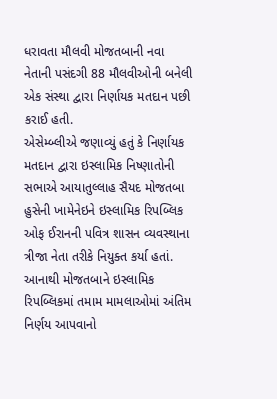ધરાવતા મૌલવી મોજતબાની નવા નેતાની પસંદગી 88 મૌલવીઓની બનેલી એક સંસ્થા દ્વારા નિર્ણાયક મતદાન પછી કરાઈ હતી.
એસેમ્બ્લીએ જણાવ્યું હતું કે નિર્ણાયક મતદાન દ્વારા ઇસ્લામિક નિષ્ણાતોની સભાએ આયાતુલ્લાહ સૈયદ મોજતબા હુસેની ખામેનેઇને ઇસ્લામિક રિપબ્લિક ઓફ ઈરાનની પવિત્ર શાસન વ્યવસ્થાના ત્રીજા નેતા તરીકે નિયુક્ત કર્યા હતાં. આનાથી મોજતબાને ઇસ્લામિક રિપબ્લિકમાં તમામ મામલાઓમાં અંતિમ નિર્ણય આપવાનો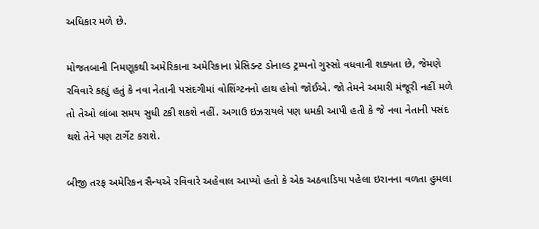અધિકાર મળે છે.

મોજતબાની નિમણૂકથી અમેરિકાના અમેરિકાના પ્રેસિડન્ટ ડોનાલ્ડ ટ્રમ્પનો ગુસ્સો વધવાની શક્યતા છે, જેમણે રવિવારે કહ્યું હતું કે નવા નેતાની પસંદગીમાં વોશિંગ્ટનનો હાથ હોવો જોઈએ. જો તેમને અમારી મંજૂરી નહીં મળે તો તેઓ લાંબા સમય સુધી ટકી શકશે નહીં. અગાઉ ઇઝરાયલે પણ ધમકી આપી હતી કે જે નવા નેતાની પસંદ થશે તેને પણ ટાર્ગેટ કરાશે.

બીજી તરફ અમેરિકન સૈન્યએ રવિવારે અહેવાલ આપ્યો હતો કે એક અઠવાડિયા પહેલા ઇરાનના વળતા હુમલા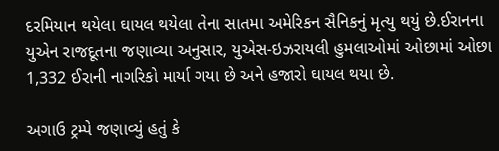દરમિયાન થયેલા ઘાયલ થયેલા તેના સાતમા અમેરિકન સૈનિકનું મૃત્યુ થયું છે.ઈરાનના યુએન રાજદૂતના જણાવ્યા અનુસાર, યુએસ-ઇઝરાયલી હુમલાઓમાં ઓછામાં ઓછા 1,332 ઈરાની નાગરિકો માર્યા ગયા છે અને હજારો ઘાયલ થયા છે.

અગાઉ ટ્રમ્પે જણાવ્યું હતું કે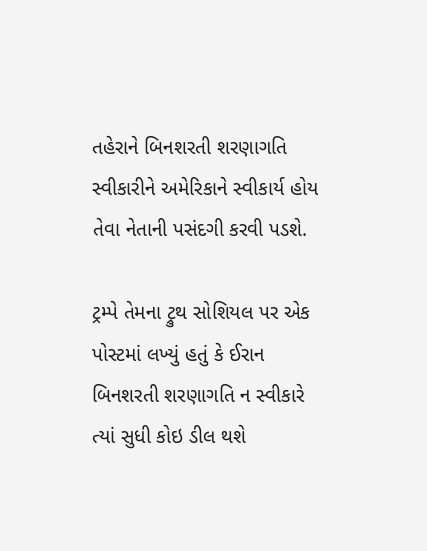તહેરાને બિનશરતી શરણાગતિ સ્વીકારીને અમેરિકાને સ્વીકાર્ય હોય તેવા નેતાની પસંદગી કરવી પડશે.

ટ્રમ્પે તેમના ટ્રુથ સોશિયલ પર એક પોસ્ટમાં લખ્યું હતું કે ઈરાન બિનશરતી શરણાગતિ ન સ્વીકારે ત્યાં સુધી કોઇ ડીલ થશે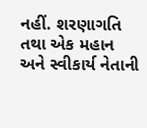નહીં. શરણાગતિ તથા એક મહાન અને સ્વીકાર્ય નેતાની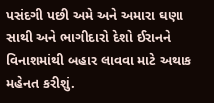પસંદગી પછી અમે અને અમારા ઘણા સાથી અને ભાગીદારો દેશો ઈરાનને વિનાશમાંથી બહાર લાવવા માટે અથાક મહેનત કરીશું.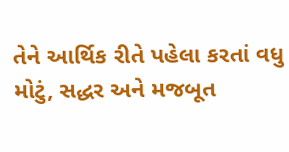તેને આર્થિક રીતે પહેલા કરતાં વધુ મોટું, સદ્ધર અને મજબૂત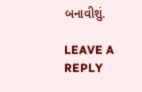બનાવીશું.

LEAVE A REPLY